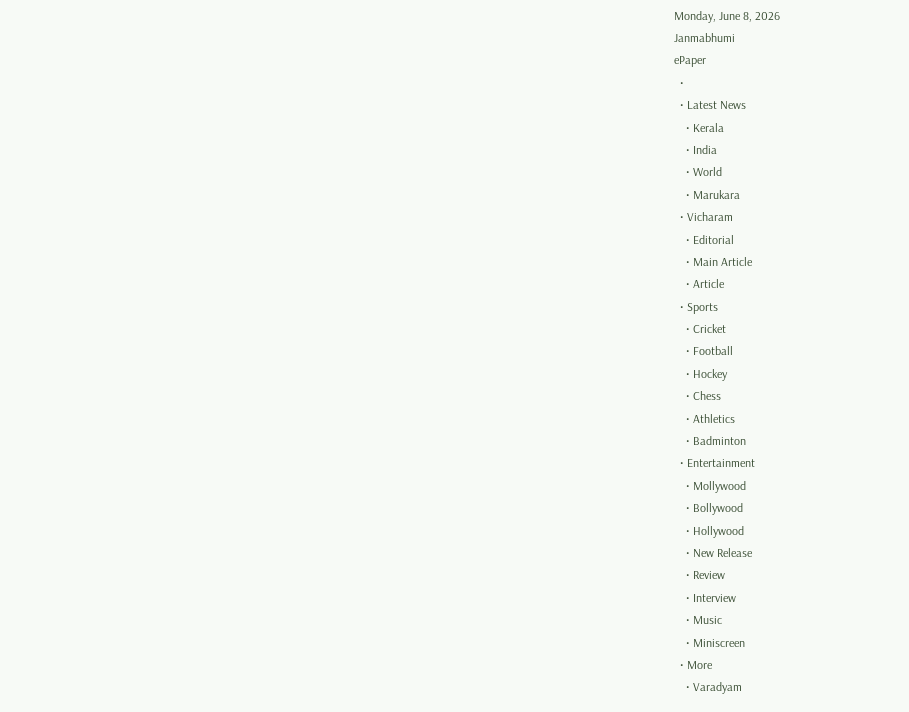Monday, June 8, 2026
Janmabhumi
ePaper
  •
  • Latest News
    • Kerala
    • India
    • World
    • Marukara
  • Vicharam
    • Editorial
    • Main Article
    • Article
  • Sports
    • Cricket
    • Football
    • Hockey
    • Chess
    • Athletics
    • Badminton
  • Entertainment
    • Mollywood
    • Bollywood
    • Hollywood
    • New Release
    • Review
    • Interview
    • Music
    • Miniscreen
  • More
    • Varadyam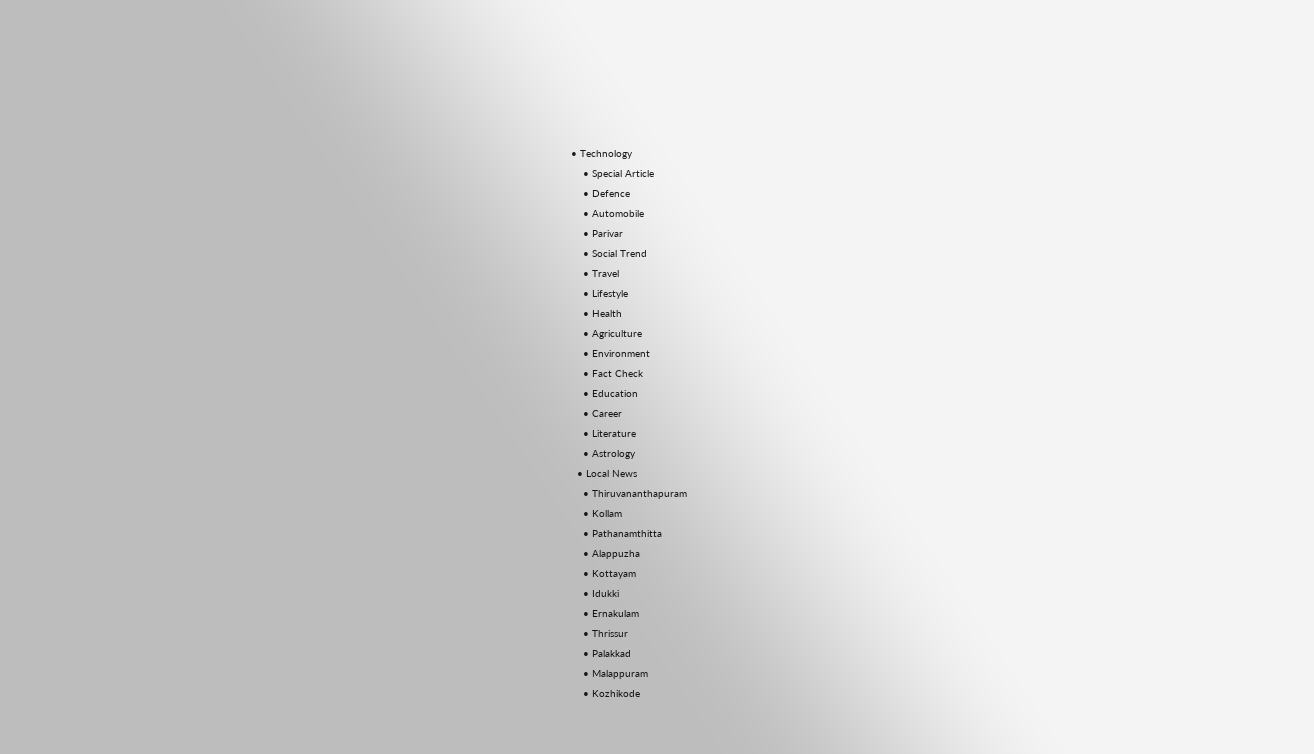• Technology
    • Special Article
    • Defence
    • Automobile
    • Parivar
    • Social Trend
    • Travel
    • Lifestyle
    • Health
    • Agriculture
    • Environment
    • Fact Check
    • Education
    • Career
    • Literature
    • Astrology
  • Local News
    • Thiruvananthapuram
    • Kollam
    • Pathanamthitta
    • Alappuzha
    • Kottayam
    • Idukki
    • Ernakulam
    • Thrissur
    • Palakkad
    • Malappuram
    • Kozhikode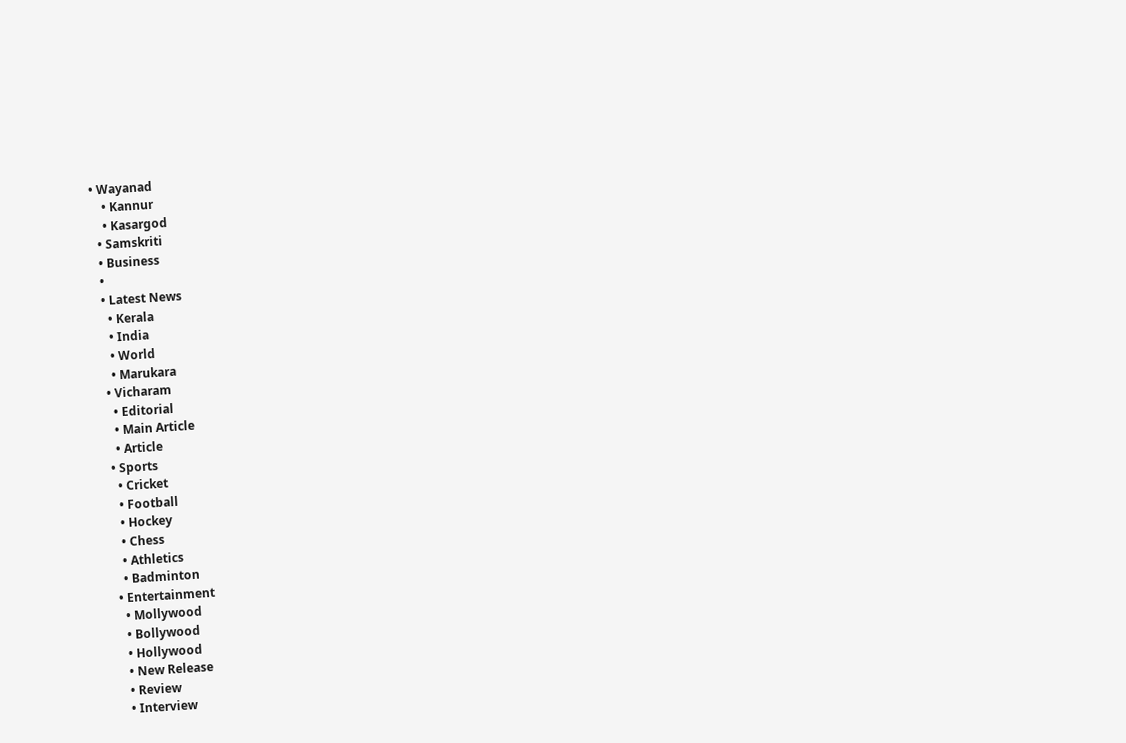• Wayanad
    • Kannur
    • Kasargod
  • Samskriti
  • Business
  •
  • Latest News
    • Kerala
    • India
    • World
    • Marukara
  • Vicharam
    • Editorial
    • Main Article
    • Article
  • Sports
    • Cricket
    • Football
    • Hockey
    • Chess
    • Athletics
    • Badminton
  • Entertainment
    • Mollywood
    • Bollywood
    • Hollywood
    • New Release
    • Review
    • Interview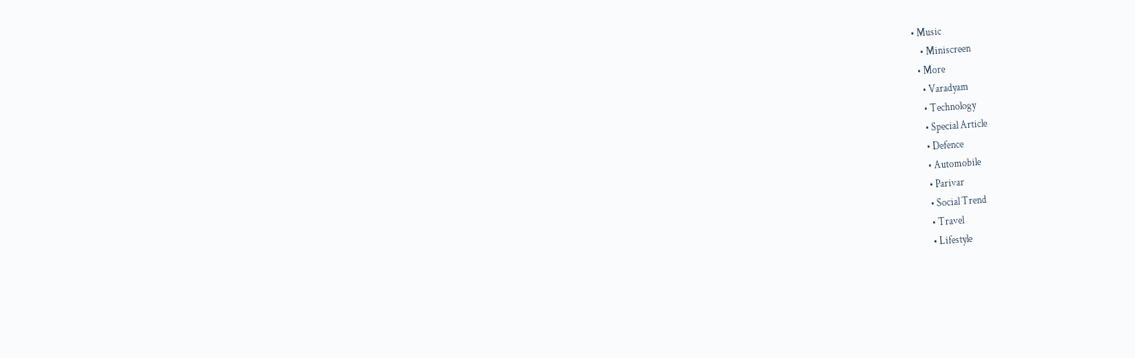• Music
    • Miniscreen
  • More
    • Varadyam
    • Technology
    • Special Article
    • Defence
    • Automobile
    • Parivar
    • Social Trend
    • Travel
    • Lifestyle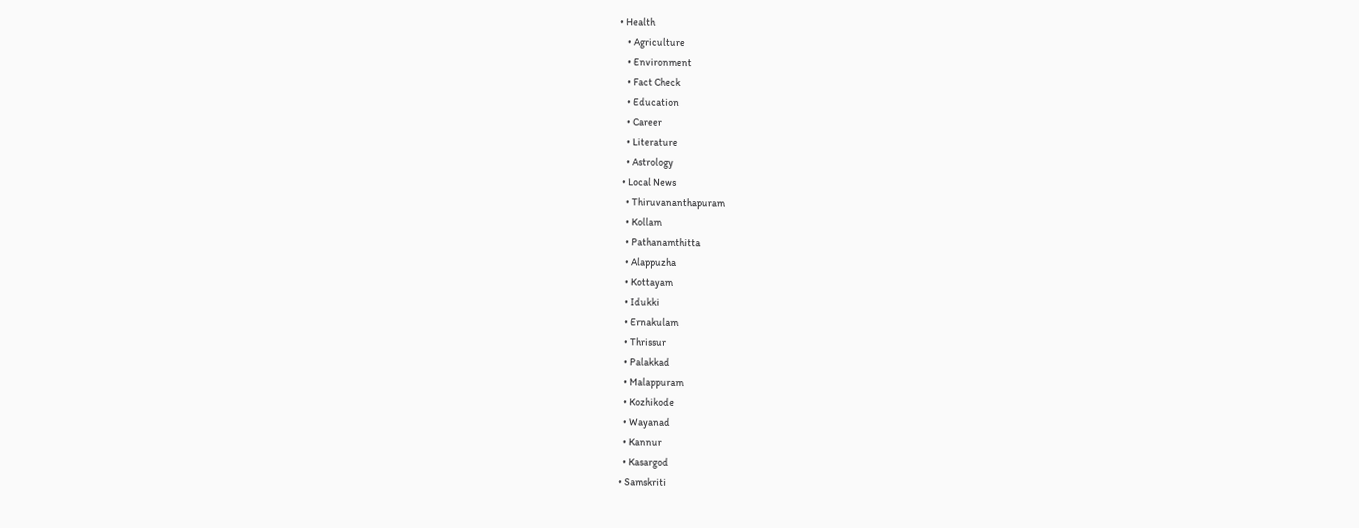• Health
    • Agriculture
    • Environment
    • Fact Check
    • Education
    • Career
    • Literature
    • Astrology
  • Local News
    • Thiruvananthapuram
    • Kollam
    • Pathanamthitta
    • Alappuzha
    • Kottayam
    • Idukki
    • Ernakulam
    • Thrissur
    • Palakkad
    • Malappuram
    • Kozhikode
    • Wayanad
    • Kannur
    • Kasargod
  • Samskriti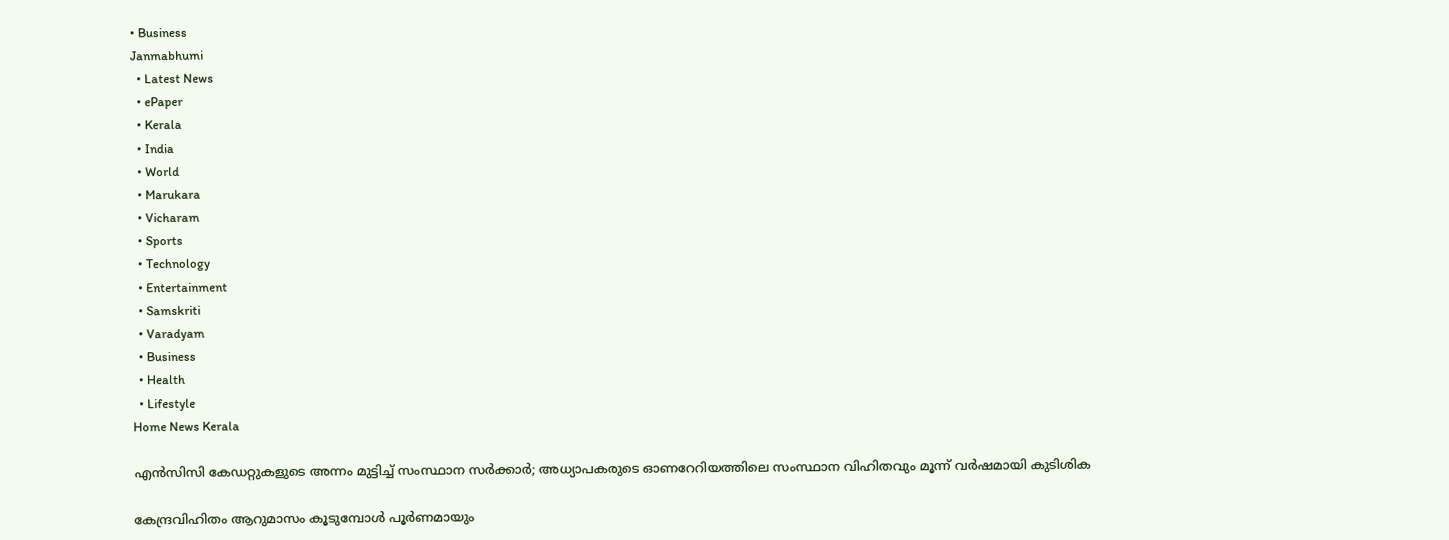• Business
Janmabhumi
  • Latest News
  • ePaper
  • Kerala
  • India
  • World
  • Marukara
  • Vicharam
  • Sports
  • Technology
  • Entertainment
  • Samskriti
  • Varadyam
  • Business
  • Health
  • Lifestyle
Home News Kerala

എന്‍സിസി കേഡറ്റുകളുടെ അന്നം മുട്ടിച്ച് സംസ്ഥാന സര്‍ക്കാര്‍; അധ്യാപകരുടെ ഓണറേറിയത്തിലെ സംസ്ഥാന വിഹിതവും മൂന്ന് വര്‍ഷമായി കുടിശിക

കേന്ദ്രവിഹിതം ആറുമാസം കൂടുമ്പോള്‍ പൂര്‍ണമായും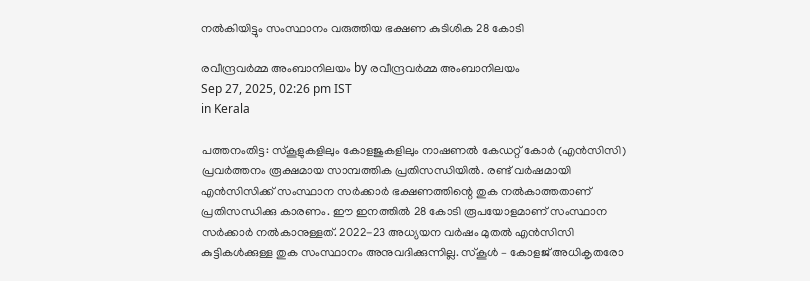നല്‍കിയിട്ടും സംസ്ഥാനം വരുത്തിയ ഭക്ഷണ കുടിശിക 28 കോടി

രവീന്ദ്രവര്‍മ്മ അംബാനിലയം by രവീന്ദ്രവര്‍മ്മ അംബാനിലയം
Sep 27, 2025, 02:26 pm IST
in Kerala

പത്തനംതിട്ട: സ്‌കൂളുകളിലും കോളജുകളിലും നാഷണല്‍ കേഡറ്റ് കോര്‍ (എന്‍സിസി) പ്രവര്‍ത്തനം രൂക്ഷമായ സാമ്പത്തിക പ്രതിസന്ധിയില്‍. രണ്ട് വര്‍ഷമായി എന്‍സിസിക്ക് സംസ്ഥാന സര്‍ക്കാര്‍ ഭക്ഷണത്തിന്റെ തുക നല്‍കാത്തതാണ് പ്രതിസന്ധിക്കു കാരണം. ഈ ഇനത്തില്‍ 28 കോടി രൂപയോളമാണ് സംസ്ഥാന സര്‍ക്കാര്‍ നല്‍കാനുള്ളത്. 2022-23 അധ്യയന വര്‍ഷം മുതല്‍ എന്‍സിസി കുട്ടികള്‍ക്കുള്ള തുക സംസ്ഥാനം അനുവദിക്കുന്നില്ല. സ്‌കൂള്‍ – കോളജ് അധികൃതരോ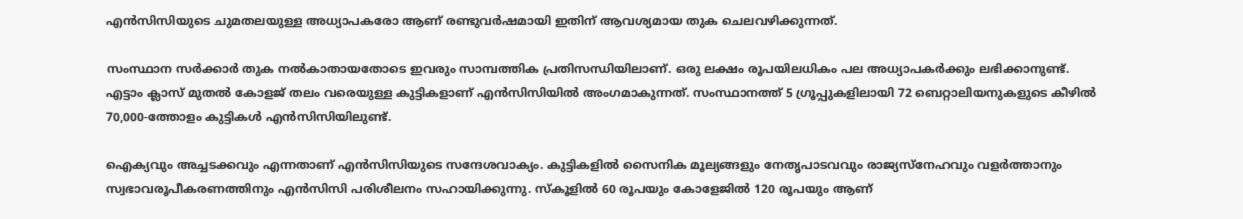എന്‍സിസിയുടെ ചുമതലയുള്ള അധ്യാപകരോ ആണ് രണ്ടുവര്‍ഷമായി ഇതിന് ആവശ്യമായ തുക ചെലവഴിക്കുന്നത്.

സംസ്ഥാന സര്‍ക്കാര്‍ തുക നല്‍കാതായതോടെ ഇവരും സാമ്പത്തിക പ്രതിസന്ധിയിലാണ്. ഒരു ലക്ഷം രൂപയിലധികം പല അധ്യാപകര്‍ക്കും ലഭിക്കാനുണ്ട്. എട്ടാം ക്ലാസ് മുതല്‍ കോളജ് തലം വരെയുള്ള കുട്ടികളാണ് എന്‍സിസിയില്‍ അംഗമാകുന്നത്. സംസ്ഥാനത്ത് 5 ഗ്രൂപ്പുകളിലായി 72 ബെറ്റാലിയനുകളുടെ കീഴില്‍ 70,000-ത്തോളം കുട്ടികള്‍ എന്‍സിസിയിലുണ്ട്.

ഐക്യവും അച്ചടക്കവും എന്നതാണ് എന്‍സിസിയുടെ സന്ദേശവാക്യം. കുട്ടികളില്‍ സൈനിക മൂല്യങ്ങളും നേതൃപാടവവും രാജ്യസ്‌നേഹവും വളര്‍ത്താനും സ്വഭാവരൂപീകരണത്തിനും എന്‍സിസി പരിശീലനം സഹായിക്കുന്നു. സ്‌കൂളില്‍ 60 രൂപയും കോളേജില്‍ 120 രൂപയും ആണ്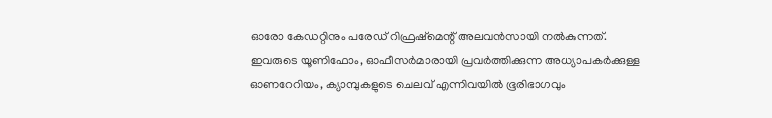ഓരോ കേഡറ്റിനും പരേഡ് റിഫ്രഷ്‌മെന്റ് അലവന്‍സായി നല്‍കുന്നത്. ഇവരുടെ യൂണിഫോം, ഓഫീസര്‍മാരായി പ്രവര്‍ത്തിക്കുന്ന അധ്യാപകര്‍ക്കുള്ള ഓണറേറിയം, ക്യാമ്പുകളുടെ ചെലവ് എന്നിവയില്‍ ഭൂരിഭാഗവും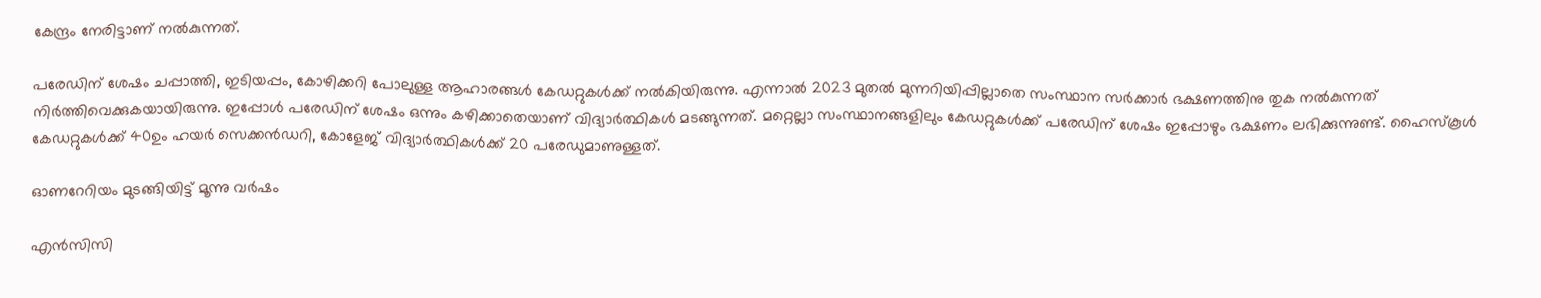കേന്ദ്രം നേരിട്ടാണ് നല്‍കുന്നത്.

പരേഡിന് ശേഷം ചപ്പാത്തി, ഇടിയപ്പം, കോഴിക്കറി പോലുള്ള ആഹാരങ്ങള്‍ കേഡറ്റുകള്‍ക്ക് നല്‍കിയിരുന്നു. എന്നാല്‍ 2023 മുതല്‍ മുന്നറിയിപ്പില്ലാതെ സംസ്ഥാന സര്‍ക്കാര്‍ ഭക്ഷണത്തിനു തുക നല്‍കുന്നത് നിര്‍ത്തിവെക്കുകയായിരുന്നു. ഇപ്പോള്‍ പരേഡിന് ശേഷം ഒന്നും കഴിക്കാതെയാണ് വിദ്യാര്‍ത്ഥികള്‍ മടങ്ങുന്നത്. മറ്റെല്ലാ സംസ്ഥാനങ്ങളിലും കേഡറ്റുകള്‍ക്ക് പരേഡിന് ശേഷം ഇപ്പോഴും ഭക്ഷണം ലഭിക്കുന്നുണ്ട്. ഹൈസ്‌കൂള്‍ കേഡറ്റുകള്‍ക്ക് 40ഉം ഹയര്‍ സെക്കന്‍ഡറി, കോളേജ് വിദ്യാര്‍ത്ഥികള്‍ക്ക് 20 പരേഡുമാണുള്ളത്.

ഓണറേറിയം മുടങ്ങിയിട്ട് മൂന്നു വര്‍ഷം

എന്‍സിസി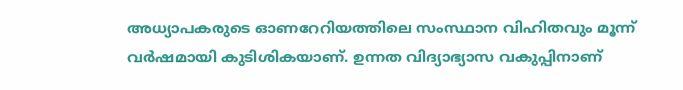അധ്യാപകരുടെ ഓണറേറിയത്തിലെ സംസ്ഥാന വിഹിതവും മൂന്ന് വര്‍ഷമായി കുടിശികയാണ്. ഉന്നത വിദ്യാഭ്യാസ വകുപ്പിനാണ്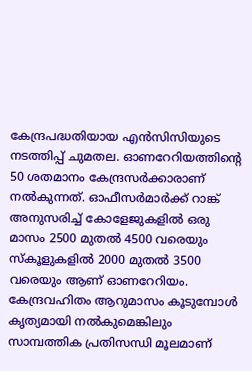കേന്ദ്രപദ്ധതിയായ എന്‍സിസിയുടെ നടത്തിപ്പ് ചുമതല. ഓണറേറിയത്തിന്റെ 50 ശതമാനം കേന്ദ്രസര്‍ക്കാരാണ് നല്‍കുന്നത്. ഓഫീസര്‍മാര്‍ക്ക് റാങ്ക് അനുസരിച്ച് കോളേജുകളില്‍ ഒരു മാസം 2500 മുതല്‍ 4500 വരെയും സ്‌കൂളുകളില്‍ 2000 മുതല്‍ 3500 വരെയും ആണ് ഓണറേറിയം. കേന്ദ്രവഹിതം ആറുമാസം കൂടുമ്പോള്‍ കൃത്യമായി നല്‍കുമെങ്കിലും സാമ്പത്തിക പ്രതിസന്ധി മൂലമാണ്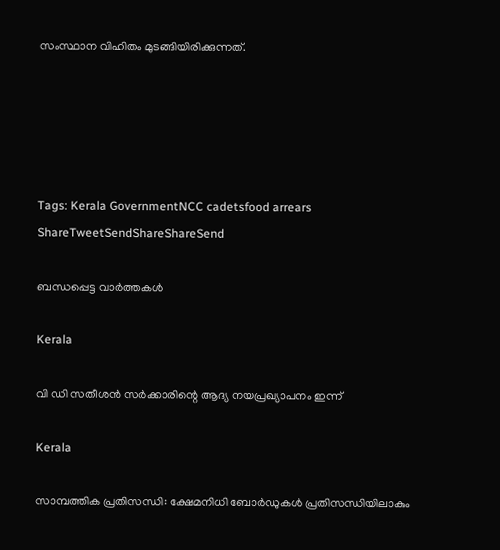സംസ്ഥാന വിഹിതം മുടങ്ങിയിരിക്കുന്നത്.





Tags: Kerala GovernmentNCC cadetsfood arrears
ShareTweetSendShareShareSend

ബന്ധപ്പെട്ട വാര്‍ത്തകള്‍

Kerala

വി ഡി സതീശന്‍ സര്‍ക്കാരിന്റെ ആദ്യ നയപ്രഖ്യാപനം ഇന്ന്

Kerala

സാമ്പത്തിക പ്രതിസന്ധി: ക്ഷേമനിധി ബോര്‍ഡുകള്‍ പ്രതിസന്ധിയിലാകും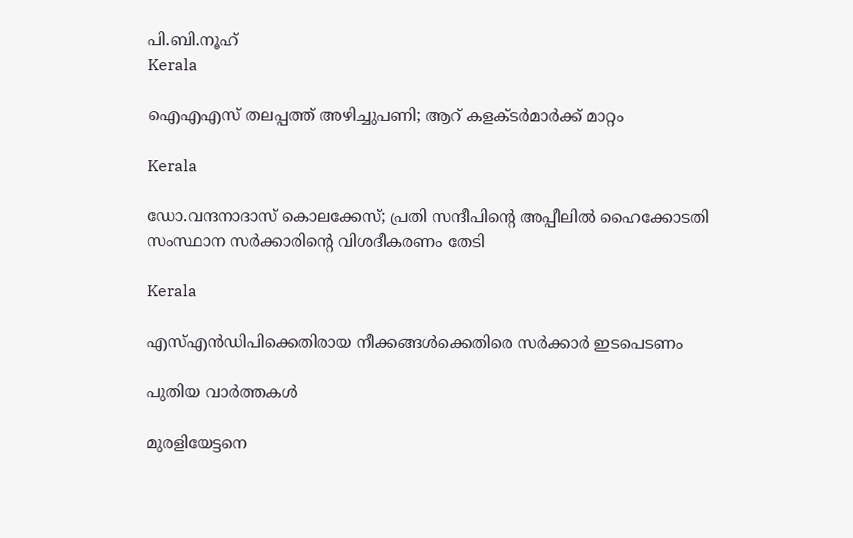പി.ബി.നൂഹ്‌
Kerala

ഐഎഎസ് തലപ്പത്ത് അഴിച്ചുപണി; ആറ് കളക്ടർമാർക്ക് മാറ്റം

Kerala

ഡോ.വന്ദനാദാസ് കൊലക്കേസ്; പ്രതി സന്ദീപിന്റെ അപ്പീലില്‍ ഹൈക്കോടതി സംസ്ഥാന സര്‍ക്കാരിന്റെ വിശദീകരണം തേടി

Kerala

എസ്എന്‍ഡിപിക്കെതിരായ നീക്കങ്ങള്‍ക്കെതിരെ സര്‍ക്കാര്‍ ഇടപെടണം

പുതിയ വാര്‍ത്തകള്‍

മുരളിയേട്ടനെ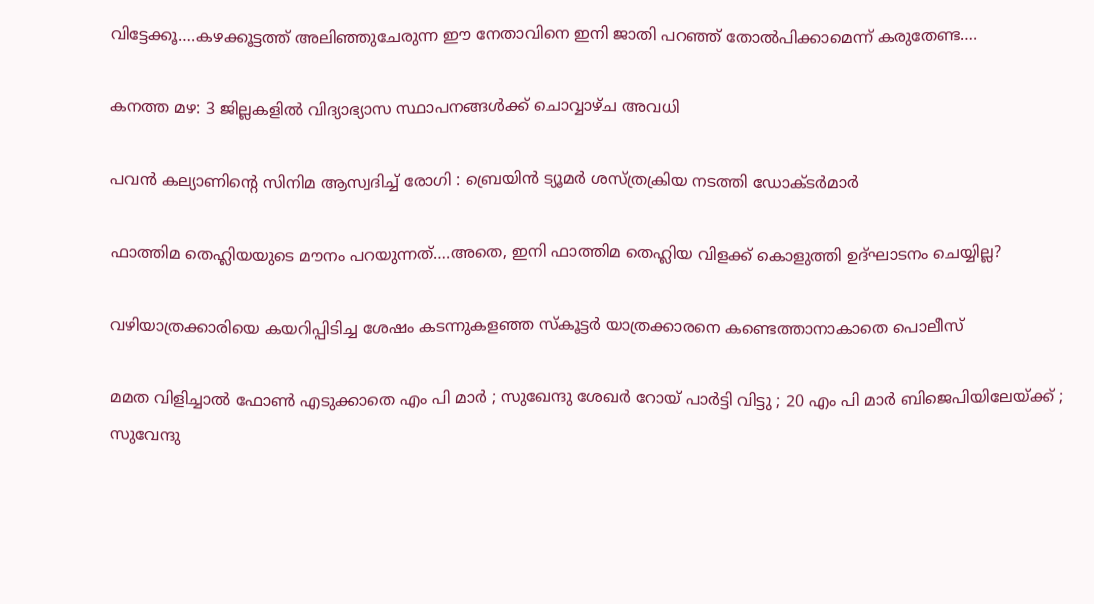വിട്ടേക്കൂ….കഴക്കൂട്ടത്ത് അലിഞ്ഞുചേരുന്ന ഈ നേതാവിനെ ഇനി ജാതി പറഞ്ഞ് തോല്‍പിക്കാമെന്ന് കരുതേണ്ട….

കനത്ത മഴ: 3 ജില്ലകളില്‍ വിദ്യാഭ്യാസ സ്ഥാപനങ്ങള്‍ക്ക് ചൊവ്വാഴ്ച അവധി

പവൻ കല്യാണിന്റെ സിനിമ ആസ്വദിച്ച് രോഗി : ബ്രെയിൻ ട്യൂമർ ശസ്ത്രക്രിയ നടത്തി ഡോക്ടർമാർ

ഫാത്തിമ തെഹ്ലിയയുടെ മൗനം പറയുന്നത്….അതെ, ഇനി ഫാത്തിമ തെഹ്ലിയ വിളക്ക് കൊളുത്തി ഉദ്ഘാടനം ചെയ്യില്ല?

വഴിയാത്രക്കാരിയെ കയറിപ്പിടിച്ച ശേഷം കടന്നുകളഞ്ഞ സ്‌കൂട്ടര്‍ യാത്രക്കാരനെ കണ്ടെത്താനാകാതെ പൊലീസ്

മമത വിളിച്ചാൽ ഫോൺ എടുക്കാതെ എം പി മാർ ; സുഖേന്ദു ശേഖർ റോയ് പാർട്ടി വിട്ടു ; 20 എം പി മാർ ബിജെപിയിലേയ്‌ക്ക് ; സുവേന്ദു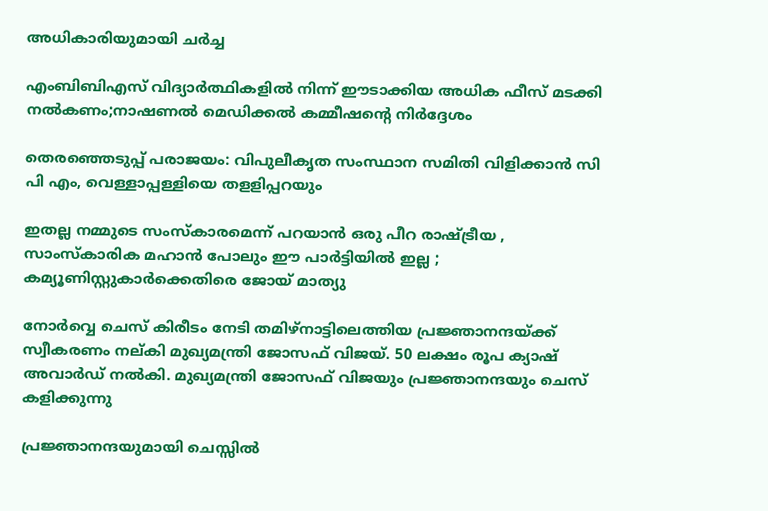അധികാരിയുമായി ചർച്ച

എംബിബിഎസ് വിദ്യാര്‍ത്ഥികളില്‍ നിന്ന് ഈടാക്കിയ അധിക ഫീസ് മടക്കി നല്‍കണം;നാഷണല്‍ മെഡിക്കല്‍ കമ്മീഷന്റെ നിര്‍ദ്ദേശം

തെരഞ്ഞെടുപ്പ് പരാജയം: വിപുലീകൃത സംസ്ഥാന സമിതി വിളിക്കാന്‍ സി പി എം, വെള്ളാപ്പള്ളിയെ തളളിപ്പറയും

ഇതല്ല നമ്മുടെ സംസ്കാരമെന്ന് പറയാൻ ഒരു പീറ രാഷ്‌ട്രീയ , സാംസ്കാരിക മഹാൻ പോലും ഈ പാർട്ടിയിൽ ഇല്ല ; കമ്യൂണിസ്റ്റുകാർക്കെതിരെ ജോയ് മാത്യു

നോര്‍വ്വെ ചെസ് കിരീടം നേടി തമിഴ്നാട്ടിലെത്തിയ പ്രജ്ഞാനന്ദയ്ക്ക് സ്വീകരണം നല‍്കി മുഖ്യമന്ത്രി ജോസഫ് വിജയ്. 50 ലക്ഷം രൂപ ക്യാഷ് അവാര്‍ഡ് നല്‍കി. മുഖ്യമന്ത്രി ജോസഫ് വിജയും പ്രജ്ഞാനന്ദയും ചെസ് കളിക്കുന്നു

പ്രജ്ഞാനന്ദയുമായി ചെസ്സില്‍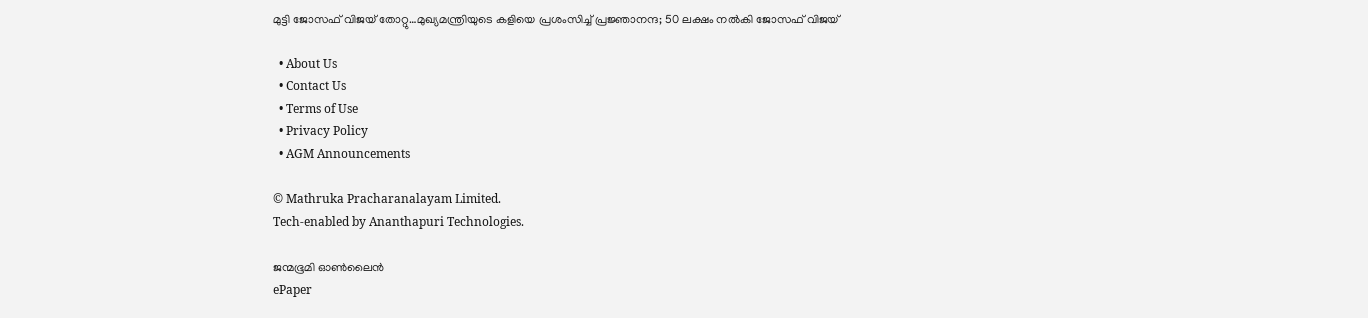മുട്ടി ജോസഫ് വിജയ് തോറ്റു…മുഖ്യമന്ത്രിയുടെ കളിയെ പ്രശംസിച്ച് പ്രജ്ഞാനന്ദ; 50 ലക്ഷം നല്‍കി ജോസഫ് വിജയ്

  • About Us
  • Contact Us
  • Terms of Use
  • Privacy Policy
  • AGM Announcements

© Mathruka Pracharanalayam Limited.
Tech-enabled by Ananthapuri Technologies.

ജന്മഭൂമി ഓണ്‍ലൈന്‍
ePaper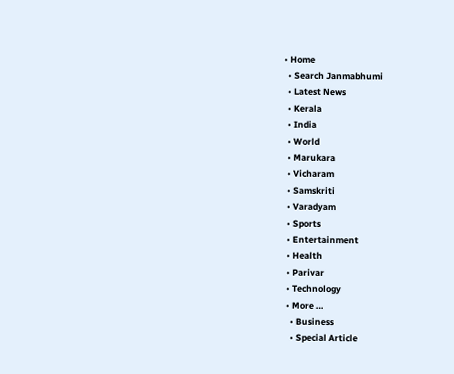• Home
  • Search Janmabhumi
  • Latest News
  • Kerala
  • India
  • World
  • Marukara
  • Vicharam
  • Samskriti
  • Varadyam
  • Sports
  • Entertainment
  • Health
  • Parivar
  • Technology
  • More …
    • Business
    • Special Article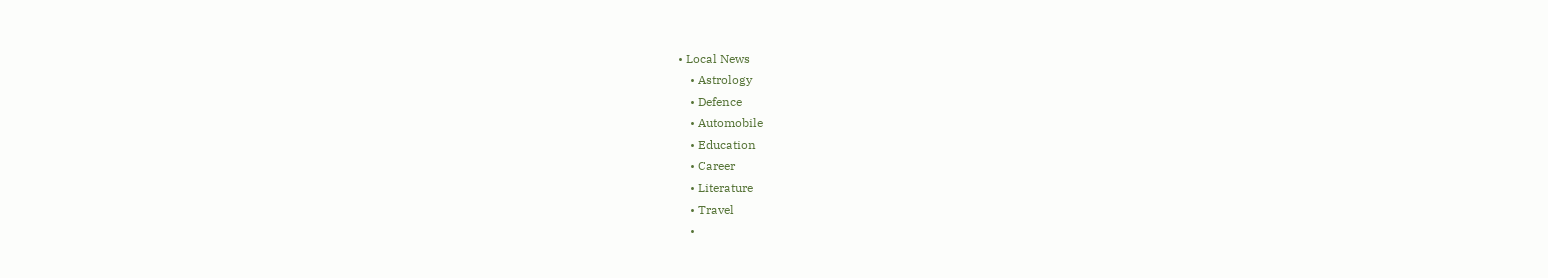• Local News
    • Astrology
    • Defence
    • Automobile
    • Education
    • Career
    • Literature
    • Travel
    •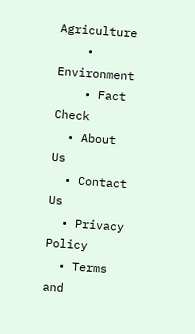Agriculture
    • Environment
    • Fact Check
  • About Us
  • Contact Us
  • Privacy Policy
  • Terms and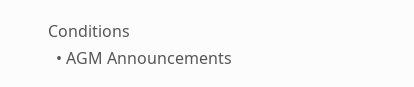Conditions
  • AGM Announcements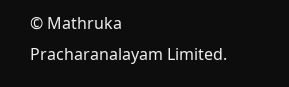© Mathruka Pracharanalayam Limited.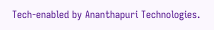Tech-enabled by Ananthapuri Technologies.